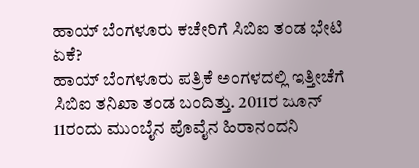ಹಾಯ್ ಬೆಂಗಳೂರು ಕಚೇರಿಗೆ ಸಿಬಿಐ ತಂಡ ಭೇಟಿ ಏಕೆ?
ಹಾಯ್ ಬೆಂಗಳೂರು ಪತ್ರಿಕೆ ಅಂಗಳದಲ್ಲಿ ಇತ್ತೀಚೆಗೆ ಸಿಬಿಐ ತನಿಖಾ ತಂಡ ಬಂದಿತ್ತು. 2011ರ ಜೂನ್ 11ರಂದು ಮುಂಬೈನ ಪೊವೈನ ಹಿರಾನಂದನಿ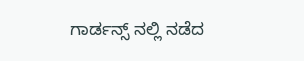ಗಾರ್ಡನ್ಸ್ ನಲ್ಲಿ ನಡೆದ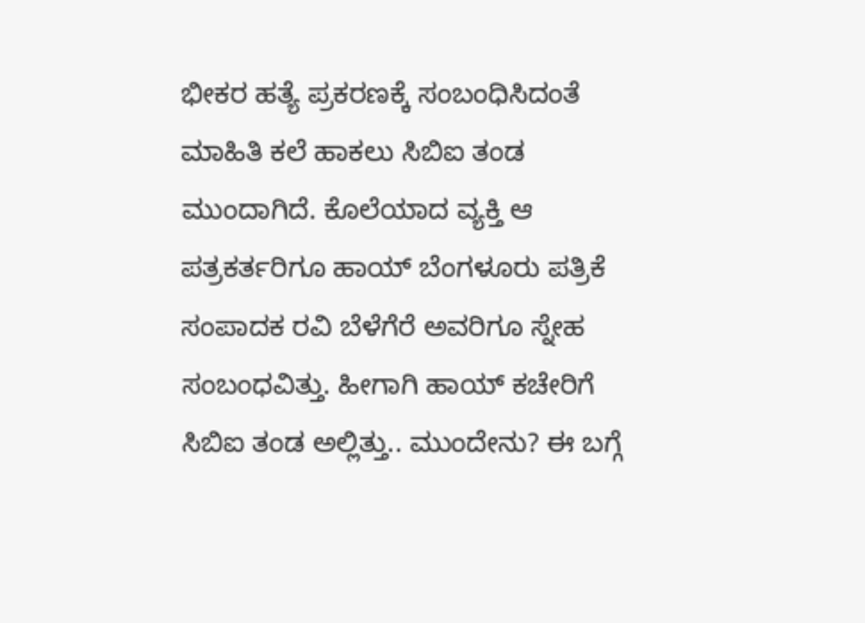ಭೀಕರ ಹತ್ಯೆ ಪ್ರಕರಣಕ್ಕೆ ಸಂಬಂಧಿಸಿದಂತೆ ಮಾಹಿತಿ ಕಲೆ ಹಾಕಲು ಸಿಬಿಐ ತಂಡ ಮುಂದಾಗಿದೆ. ಕೊಲೆಯಾದ ವ್ಯಕ್ತಿ ಆ ಪತ್ರಕರ್ತರಿಗೂ ಹಾಯ್ ಬೆಂಗಳೂರು ಪತ್ರಿಕೆ ಸಂಪಾದಕ ರವಿ ಬೆಳೆಗೆರೆ ಅವರಿಗೂ ಸ್ನೇಹ ಸಂಬಂಧವಿತ್ತು. ಹೀಗಾಗಿ ಹಾಯ್ ಕಚೇರಿಗೆ ಸಿಬಿಐ ತಂಡ ಅಲ್ಲಿತ್ತು.. ಮುಂದೇನು? ಈ ಬಗ್ಗೆ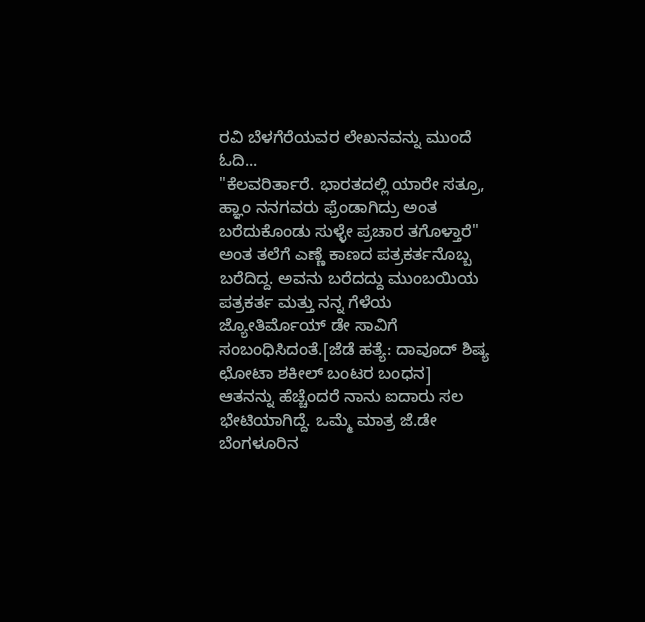ರವಿ ಬೆಳಗೆರೆಯವರ ಲೇಖನವನ್ನು ಮುಂದೆ ಓದಿ...
"ಕೆಲವರಿರ್ತಾರೆ. ಭಾರತದಲ್ಲಿ ಯಾರೇ ಸತ್ರೂ, ಹ್ಞಾಂ ನನಗವರು ಫ್ರೆಂಡಾಗಿದ್ರು ಅಂತ ಬರೆದುಕೊಂಡು ಸುಳ್ಳೇ ಪ್ರಚಾರ ತಗೊಳ್ತಾರೆ" ಅಂತ ತಲೆಗೆ ಎಣ್ಣೆ ಕಾಣದ ಪತ್ರಕರ್ತನೊಬ್ಬ ಬರೆದಿದ್ದ. ಅವನು ಬರೆದದ್ದು ಮುಂಬಯಿಯ ಪತ್ರಕರ್ತ ಮತ್ತು ನನ್ನ ಗೆಳೆಯ ಜ್ಯೋತಿರ್ಮೊಯ್ ಡೇ ಸಾವಿಗೆ ಸಂಬಂಧಿಸಿದಂತೆ.[ಜೆಡೆ ಹತ್ಯೆ: ದಾವೂದ್ ಶಿಷ್ಯ ಛೋಟಾ ಶಕೀಲ್ ಬಂಟರ ಬಂಧನ]
ಆತನನ್ನು ಹೆಚ್ಚೆಂದರೆ ನಾನು ಐದಾರು ಸಲ ಭೇಟಿಯಾಗಿದ್ದೆ. ಒಮ್ಮೆ ಮಾತ್ರ ಜೆ.ಡೇ ಬೆಂಗಳೂರಿನ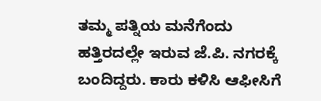ತಮ್ಮ ಪತ್ನಿಯ ಮನೆಗೆಂದು ಹತ್ತಿರದಲ್ಲೇ ಇರುವ ಜೆ.ಪಿ. ನಗರಕ್ಕೆ ಬಂದಿದ್ದರು. ಕಾರು ಕಳಿಸಿ ಆಫೀಸಿಗೆ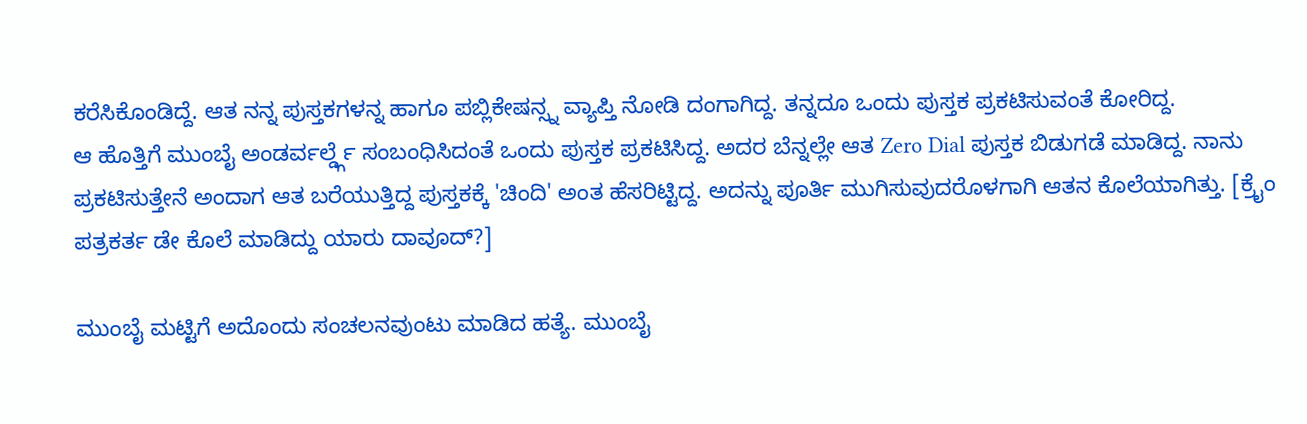ಕರೆಸಿಕೊಂಡಿದ್ದೆ. ಆತ ನನ್ನ ಪುಸ್ತಕಗಳನ್ನ ಹಾಗೂ ಪಬ್ಲಿಕೇಷನ್ಸ್ನ ವ್ಯಾಪ್ತಿ ನೋಡಿ ದಂಗಾಗಿದ್ದ. ತನ್ನದೂ ಒಂದು ಪುಸ್ತಕ ಪ್ರಕಟಿಸುವಂತೆ ಕೋರಿದ್ದ.
ಆ ಹೊತ್ತಿಗೆ ಮುಂಬೈ ಅಂಡರ್ವರ್ಲ್ಡ್ಗೆ ಸಂಬಂಧಿಸಿದಂತೆ ಒಂದು ಪುಸ್ತಕ ಪ್ರಕಟಿಸಿದ್ದ. ಅದರ ಬೆನ್ನಲ್ಲೇ ಆತ Zero Dial ಪುಸ್ತಕ ಬಿಡುಗಡೆ ಮಾಡಿದ್ದ. ನಾನು ಪ್ರಕಟಿಸುತ್ತೇನೆ ಅಂದಾಗ ಆತ ಬರೆಯುತ್ತಿದ್ದ ಪುಸ್ತಕಕ್ಕೆ 'ಚಿಂದಿ' ಅಂತ ಹೆಸರಿಟ್ಟಿದ್ದ. ಅದನ್ನು ಪೂರ್ತಿ ಮುಗಿಸುವುದರೊಳಗಾಗಿ ಆತನ ಕೊಲೆಯಾಗಿತ್ತು. [ಕ್ರೈಂ ಪತ್ರಕರ್ತ ಡೇ ಕೊಲೆ ಮಾಡಿದ್ದು ಯಾರು ದಾವೂದ್?]

ಮುಂಬೈ ಮಟ್ಟಿಗೆ ಅದೊಂದು ಸಂಚಲನವುಂಟು ಮಾಡಿದ ಹತ್ಯೆ. ಮುಂಬೈ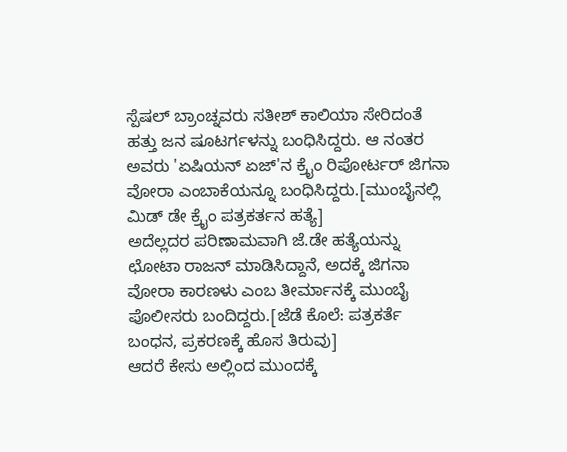ಸ್ಪೆಷಲ್ ಬ್ರಾಂಚ್ನವರು ಸತೀಶ್ ಕಾಲಿಯಾ ಸೇರಿದಂತೆ ಹತ್ತು ಜನ ಷೂಟರ್ಗಳನ್ನು ಬಂಧಿಸಿದ್ದರು. ಆ ನಂತರ ಅವರು 'ಏಷಿಯನ್ ಏಜ್'ನ ಕ್ರೈಂ ರಿಪೋರ್ಟರ್ ಜಿಗನಾ ವೋರಾ ಎಂಬಾಕೆಯನ್ನೂ ಬಂಧಿಸಿದ್ದರು.[ಮುಂಬೈನಲ್ಲಿ ಮಿಡ್ ಡೇ ಕ್ರೈಂ ಪತ್ರಕರ್ತನ ಹತ್ಯೆ]
ಅದೆಲ್ಲದರ ಪರಿಣಾಮವಾಗಿ ಜೆ.ಡೇ ಹತ್ಯೆಯನ್ನು ಛೋಟಾ ರಾಜನ್ ಮಾಡಿಸಿದ್ದಾನೆ, ಅದಕ್ಕೆ ಜಿಗನಾ ವೋರಾ ಕಾರಣಳು ಎಂಬ ತೀರ್ಮಾನಕ್ಕೆ ಮುಂಬೈ ಪೊಲೀಸರು ಬಂದಿದ್ದರು.[ಜೆಡೆ ಕೊಲೆ: ಪತ್ರಕರ್ತೆ ಬಂಧನ, ಪ್ರಕರಣಕ್ಕೆ ಹೊಸ ತಿರುವು]
ಆದರೆ ಕೇಸು ಅಲ್ಲಿಂದ ಮುಂದಕ್ಕೆ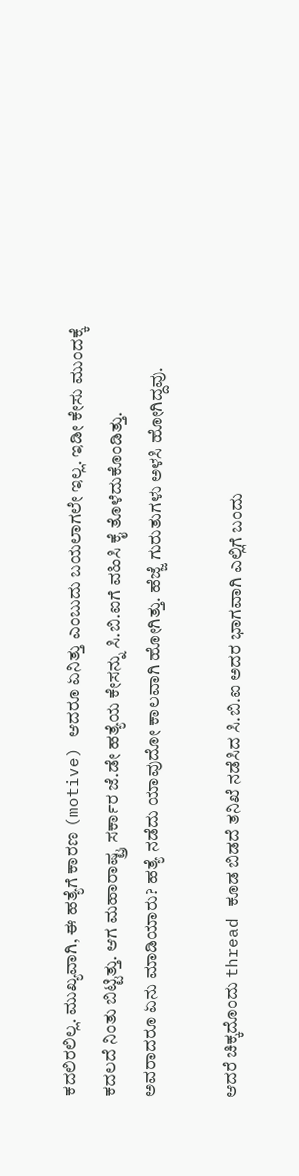ಕದಲಿರಲಿಲ್ಲ. ಮುಖ್ಯವಾಗಿ, ಈ ಹತ್ಯೆಗೆ ಕಾರಣ (motive) ಆದರೂ ಏನಿತ್ತು ಎಂಬುದು ಬಯಲಾಗಲೇ ಇಲ್ಲ. ಇಡೀ ಕೇಸು ಮುಂದಕ್ಕೆ ಕದಲದೆ ನಿಂತು ಬಿಟ್ಟಿತ್ತು. ಆಗ ಮಹಾರಾಷ್ಟ್ರ ಸರ್ಕಾರ ಜೆ.ಡೇ ಹತ್ಯೆಯ ಕೇಸನ್ನು ಸಿ.ಬಿ.ಐಗೆ ವಹಿಸಿ ಕೈ ತೊಳೆದುಕೊಂಡಿತ್ತು. ಅವರಾದರೂ ಏನು ಮಾಡಿಯಾರು? ಹತ್ಯೆ ನಡೆದು ಯಾವುದೋ ಕಾಲವಾಗಿ ಹೋಗಿತ್ತು. ಹೆಜ್ಜೆ ಗುರುತುಗಳು ಅಳಸಿ ಹೋಗಿದ್ದವು.

ಆದರೆ ಚಿಕ್ಕದೊಂದು thread ಕೂಡ ಬಿಡದೆ ತನಿಖೆ ನಡೆಸಿದ ಸಿ.ಬಿ.ಐ ಅದರ ಭಾಗವಾಗಿ ಎಲ್ಲಿಗೆ ಬಂದು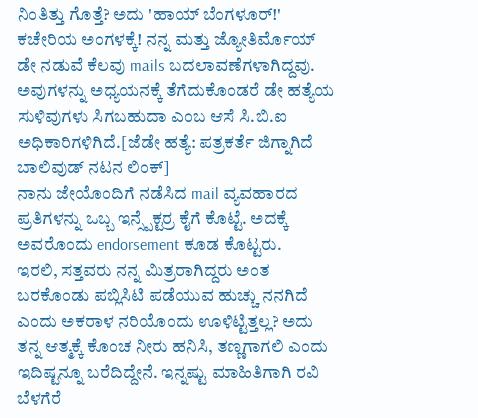ನಿಂತಿತ್ತು ಗೊತ್ತೆ? ಅದು 'ಹಾಯ್ ಬೆಂಗಳೂರ್!' ಕಚೇರಿಯ ಅಂಗಳಕ್ಕೆ! ನನ್ನ ಮತ್ತು ಜ್ಯೋತಿರ್ಮೊಯ್ ಡೇ ನಡುವೆ ಕೆಲವು mails ಬದಲಾವಣೆಗಳಾಗಿದ್ದವು. ಅವುಗಳನ್ನು ಅಧ್ಯಯನಕ್ಕೆ ತೆಗೆದುಕೊಂಡರೆ ಡೇ ಹತ್ಯೆಯ ಸುಳಿವುಗಳು ಸಿಗಬಹುದಾ ಎಂಬ ಆಸೆ ಸಿ.ಬಿ.ಐ ಅಧಿಕಾರಿಗಳಿಗಿದೆ.[ಜೆಡೇ ಹತ್ಯೆ: ಪತ್ರಕರ್ತೆ ಜಿಗ್ನಾಗಿದೆ ಬಾಲಿವುಡ್ ನಟನ ಲಿಂಕ್]
ನಾನು ಜೇಯೊಂದಿಗೆ ನಡೆಸಿದ mail ವ್ಯವಹಾರದ ಪ್ರತಿಗಳನ್ನು ಒಬ್ಬ ಇನ್ಸ್ಪೆಕ್ಟರ್ರ ಕೈಗೆ ಕೊಟ್ಟೆ. ಅದಕ್ಕೆ ಅವರೊಂದು endorsement ಕೂಡ ಕೊಟ್ಟರು.
ಇರಲಿ, ಸತ್ತವರು ನನ್ನ ಮಿತ್ರರಾಗಿದ್ದರು ಅಂತ ಬರಕೊಂಡು ಪಬ್ಲಿಸಿಟಿ ಪಡೆಯುವ ಹುಚ್ಚು ನನಗಿದೆ ಎಂದು ಅಕರಾಳ ನರಿಯೊಂದು ಊಳಿಟ್ಟಿತ್ತಲ್ಲ? ಅದು ತನ್ನ ಆತ್ಮಕ್ಕೆ ಕೊಂಚ ನೀರು ಹನಿಸಿ, ತಣ್ಣಗಾಗಲಿ ಎಂದು ಇದಿಷ್ಟನ್ನೂ ಬರೆದಿದ್ದೇನೆ. ಇನ್ನಷ್ಟು ಮಾಹಿತಿಗಾಗಿ ರವಿ ಬೆಳಗೆರೆ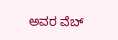ಅವರ ವೆಬ್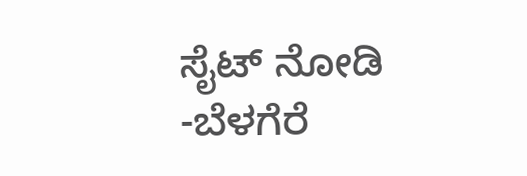ಸೈಟ್ ನೋಡಿ
-ಬೆಳಗೆರೆ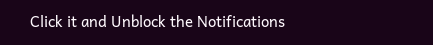Click it and Unblock the Notifications